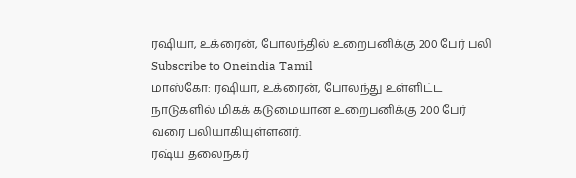ரஷியா, உக்ரைன், போலந்தில் உறைபனிக்கு 200 பேர் பலி
Subscribe to Oneindia Tamil
மாஸ்கோ: ரஷியா, உக்ரைன், போலந்து உள்ளிட்ட நாடுகளில் மிகக் கடுமையான உறைபனிக்கு 200 பேர் வரை பலியாகியுள்ளனர்.
ரஷ்ய தலைநகர்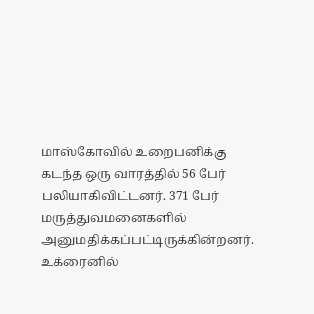மாஸ்கோவில் உறைபனிக்கு கடந்த ஒரு வாரத்தில் 56 பேர் பலியாகிவிட்டனர். 371 பேர் மருத்துவமனைகளில் அனுமதிக்கப்பட்டிருக்கின்றனர். உக்ரைனில்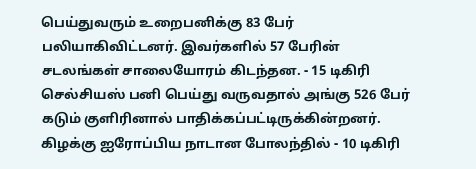பெய்துவரும் உறைபனிக்கு 83 பேர் பலியாகிவிட்டனர். இவர்களில் 57 பேரின் சடலங்கள் சாலையோரம் கிடந்தன. - 15 டிகிரி செல்சியஸ் பனி பெய்து வருவதால் அங்கு 526 பேர் கடும் குளிரினால் பாதிக்கப்பட்டிருக்கின்றனர்.
கிழக்கு ஐரோப்பிய நாடான போலந்தில் - 10 டிகிரி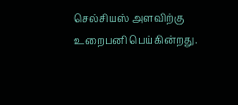செல்சியஸ் அளவிற்கு உறைபனி பெய்கின்றது.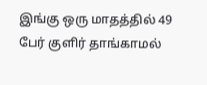இங்கு ஒரு மாதத்தில் 49 பேர் குளிர் தாங்காமல்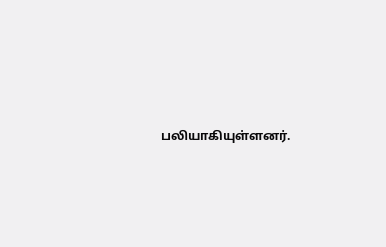பலியாகியுள்ளனர்.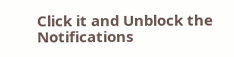Click it and Unblock the Notifications